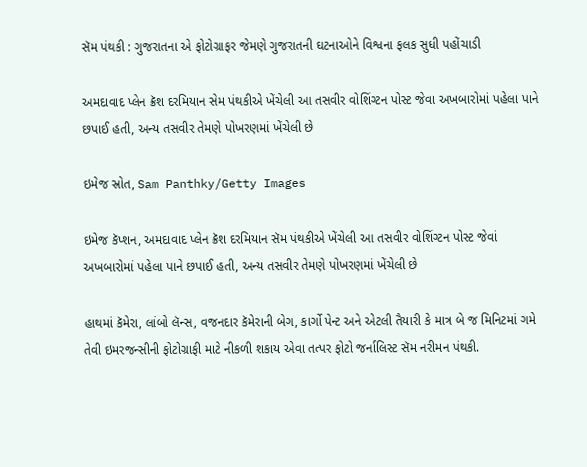સૅમ પંથકી : ગુજરાતના એ ફોટોગ્રાફર જેમણે ગુજરાતની ઘટનાઓને વિશ્વના ફલક સુધી પહોંચાડી

અમદાવાદ પ્લેન ક્રૅશ દરમિયાન સેમ પંથકીએ ખેંચેલી આ તસવીર વોશિંગ્ટન પોસ્ટ જેવા અખબારોમાં પહેલા પાને છપાઈ હતી, અન્ય તસવીર તેમણે પોખરણમાં ખેંચેલી છે

ઇમેજ સ્રોત, Sam Panthky/Getty Images

ઇમેજ કૅપ્શન, અમદાવાદ પ્લેન ક્રૅશ દરમિયાન સૅમ પંથકીએ ખેંચેલી આ તસવીર વોશિંગ્ટન પોસ્ટ જેવાં અખબારોમાં પહેલા પાને છપાઈ હતી, અન્ય તસવીર તેમણે પોખરણમાં ખેંચેલી છે

હાથમાં કૅમેરા, લાંબો લૅન્સ, વજનદાર કૅમેરાની બેગ, કાર્ગો પેન્ટ અને એટલી તૈયારી કે માત્ર બે જ મિનિટમાં ગમે તેવી ઇમરજન્સીની ફોટોગ્રાફી માટે નીકળી શકાય એવા તત્પર ફોટો જર્નાલિસ્ટ સૅમ નરીમન પંથકી.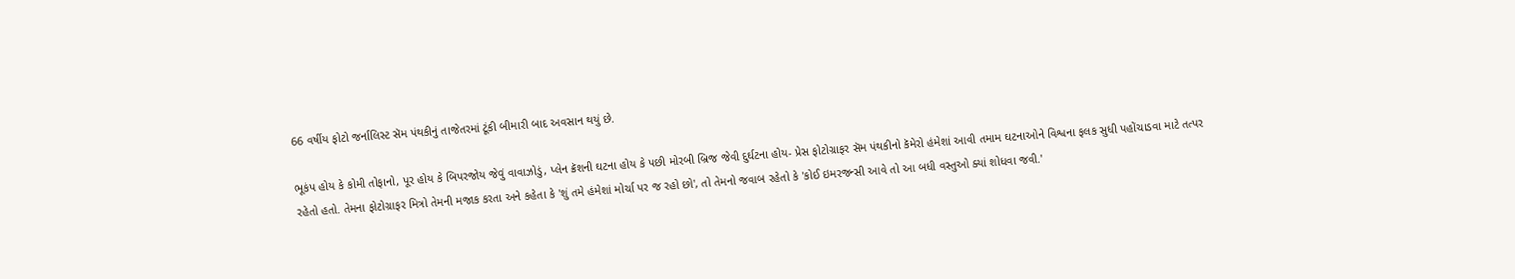66 વર્ષીય ફોટો જર્નાલિસ્ટ સૅમ પંથકીનું તાજેતરમાં ટૂંકી બીમારી બાદ અવસાન થયું છે.

ભૂકંપ હોય કે કોમી તોફાનો, પૂર હોય કે બિપરજોય જેવું વાવાઝોડું, પ્લેન ક્રૅશની ઘટના હોય કે પછી મોરબી બ્રિજ જેવી દુર્ઘટના હોય- પ્રેસ ફોટોગ્રાફર સૅમ પંથકીનો કૅમેરો હંમેશાં આવી તમામ ઘટનાઓને વિશ્વના ફલક સુધી પહોંચાડવા માટે તત્પર રહેતો હતો. તેમના ફોટોગ્રાફર મિત્રો તેમની મજાક કરતા અને કહેતા કે 'શું તમે હંમેશાં મોર્ચા પર જ રહો છો', તો તેમનો જવાબ રહેતો કે 'કોઈ ઇમરજન્સી આવે તો આ બધી વસ્તુઓ ક્યાં શોધવા જવી.'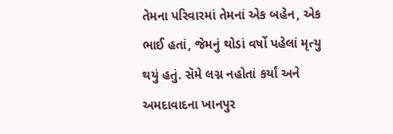તેમના પરિવારમાં તેમનાં એક બહેન, એક ભાઈ હતાં, જેમનું થોડાં વર્ષો પહેલાં મૃત્યુ થયું હતું. સૅમે લગ્ન નહોતાં કર્યાં અને અમદાવાદના ખાનપુર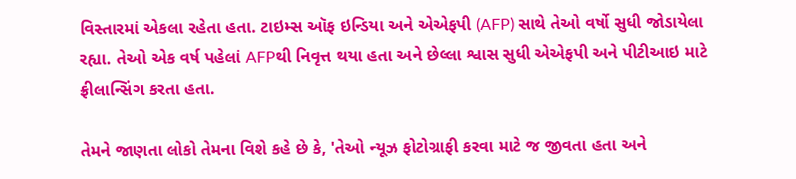વિસ્તારમાં એકલા રહેતા હતા. ટાઇમ્સ ઑફ ઇન્ડિયા અને એએફપી (AFP) સાથે તેઓ વર્ષો સુધી જોડાયેલા રહ્યા. તેઓ એક વર્ષ પહેલાં AFPથી નિવૃત્ત થયા હતા અને છેલ્લા શ્વાસ સુધી એએફપી અને પીટીઆઇ માટે ફ્રીલાન્સિંગ કરતા હતા.

તેમને જાણતા લોકો તેમના વિશે કહે છે કે, 'તેઓ ન્યૂઝ ફોટોગ્રાફી કરવા માટે જ જીવતા હતા અને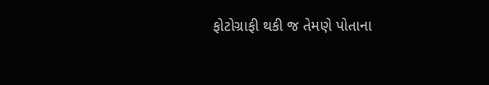ફોટોગ્રાફી થકી જ તેમણે પોતાના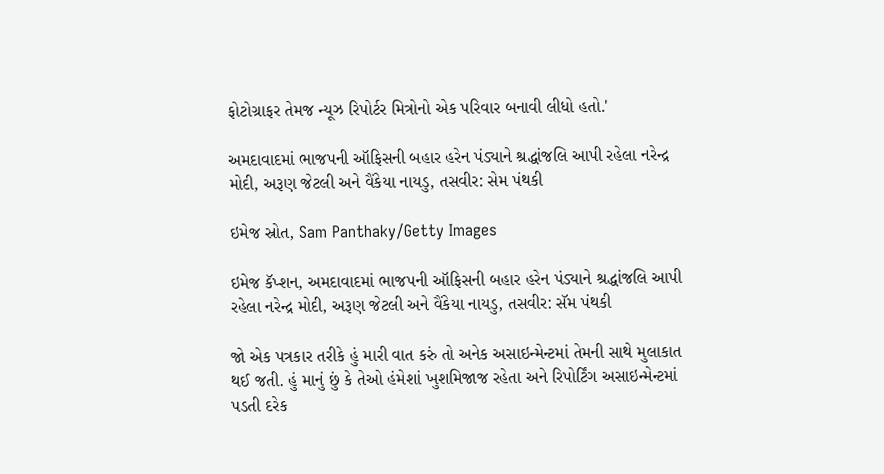ફોટોગ્રાફર તેમજ ન્યૂઝ રિપોર્ટર મિત્રોનો એક પરિવાર બનાવી લીધો હતો.'

અમદાવાદમાં ભાજપની ઑફિસની બહાર હરેન પંડ્યાને શ્રદ્ધાંજલિ આપી રહેલા નરેન્દ્ર મોદી, અરૂણ જેટલી અને વૈંકેયા નાયડુ, તસવીર: સેમ પંથકી

ઇમેજ સ્રોત, Sam Panthaky/Getty Images

ઇમેજ કૅપ્શન, અમદાવાદમાં ભાજપની ઑફિસની બહાર હરેન પંડ્યાને શ્રદ્ધાંજલિ આપી રહેલા નરેન્દ્ર મોદી, અરૂણ જેટલી અને વૈંકેયા નાયડુ, તસવીર: સૅમ પંથકી

જો એક પત્રકાર તરીકે હું મારી વાત કરું તો અનેક અસાઇન્મેન્ટમાં તેમની સાથે મુલાકાત થઈ જતી. હું માનું છું કે તેઓ હંમેશાં ખુશમિજાજ રહેતા અને રિપોર્ટિંગ અસાઇન્મેન્ટમાં પડતી દરેક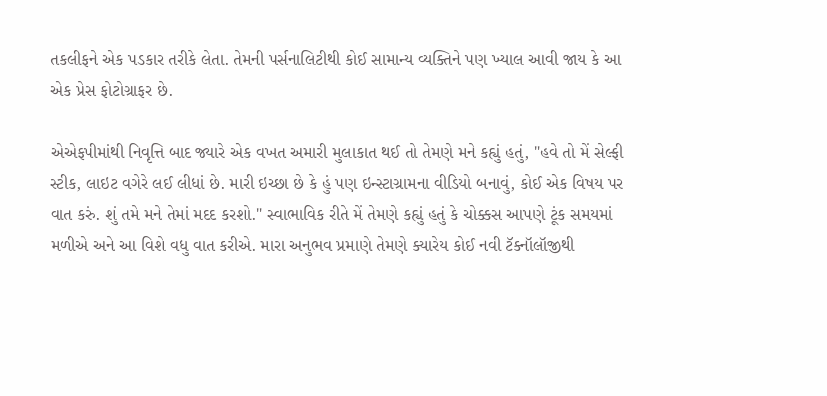તકલીફને એક પડકાર તરીકે લેતા. તેમની પર્સનાલિટીથી કોઈ સામાન્ય વ્યક્તિને પણ ખ્યાલ આવી જાય કે આ એક પ્રેસ ફોટોગ્રાફર છે.

એએફપીમાંથી નિવૃત્તિ બાદ જ્યારે એક વખત અમારી મુલાકાત થઈ તો તેમણે મને કહ્યું હતું, "હવે તો મેં સેલ્ફી સ્ટીક, લાઇટ વગેરે લઈ લીધાં છે. મારી ઇચ્છા છે કે હું પણ ઇન્સ્ટાગ્રામના વીડિયો બનાવું, કોઈ એક વિષય પર વાત કરું. શું તમે મને તેમાં મદદ કરશો." સ્વાભાવિક રીતે મેં તેમણે કહ્યું હતું કે ચોક્કસ આપણે ટૂંક સમયમાં મળીએ અને આ વિશે વધુ વાત કરીએ. મારા અનુભવ પ્રમાણે તેમણે ક્યારેય કોઈ નવી ટૅક્નૉલૉજીથી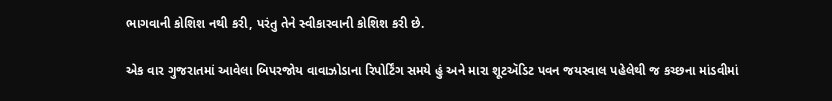ભાગવાની કોશિશ નથી કરી, પરંતુ તેને સ્વીકારવાની કોશિશ કરી છે.

એક વાર ગુજરાતમાં આવેલા બિપરજોય વાવાઝોડાના રિપોર્ટિંગ સમયે હું અને મારા શૂટઍડિટ પવન જયસ્વાલ પહેલેથી જ કચ્છના માંડવીમાં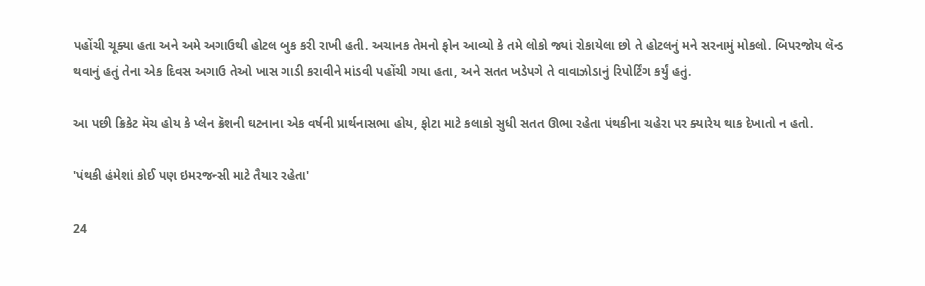પહોંચી ચૂક્યા હતા અને અમે અગાઉથી હોટલ બુક કરી રાખી હતી. અચાનક તેમનો ફોન આવ્યો કે તમે લોકો જ્યાં રોકાયેલા છો તે હોટલનું મને સરનામું મોકલો. બિપરજોય લૅન્ડ થવાનું હતું તેના એક દિવસ અગાઉ તેઓ ખાસ ગાડી કરાવીને માંડવી પહોંચી ગયા હતા, અને સતત ખડેપગે તે વાવાઝોડાનું રિપોર્ટિંગ કર્યું હતું.

આ પછી ક્રિકેટ મૅચ હોય કે પ્લેન ક્રૅશની ઘટનાના એક વર્ષની પ્રાર્થનાસભા હોય, ફોટા માટે કલાકો સુધી સતત ઊભા રહેતા પંથકીના ચહેરા પર ક્યારેય થાક દેખાતો ન હતો.

'પંથકી હંમેશાં કોઈ પણ ઇમરજન્સી માટે તૈયાર રહેતા'

24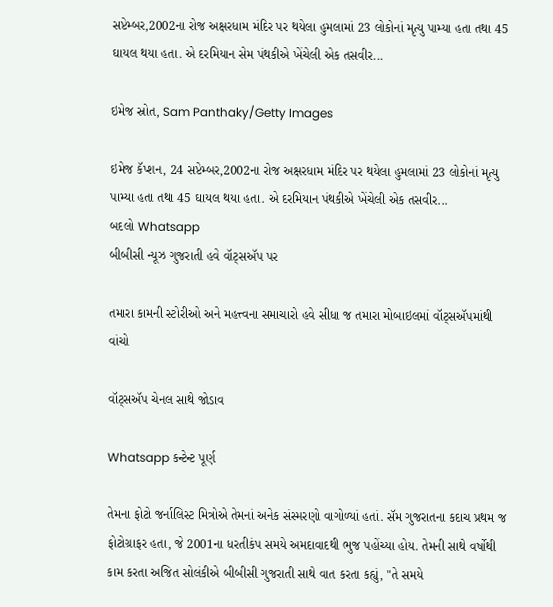સપ્ટેમ્બર,2002ના રોજ અક્ષરધામ મંદિર પર થયેલા હુમલામાં 23 લોકોનાં મૃત્યુ પામ્યા હતા તથા 45 ઘાયલ થયા હતા. એ દરમિયાન સેમ પંથકીએ ખેંચેલી એક તસવીર...

ઇમેજ સ્રોત, Sam Panthaky/Getty Images

ઇમેજ કૅપ્શન, 24 સપ્ટેમ્બર,2002ના રોજ અક્ષરધામ મંદિર પર થયેલા હુમલામાં 23 લોકોનાં મૃત્યુ પામ્યા હતા તથા 45 ઘાયલ થયા હતા. એ દરમિયાન પંથકીએ ખેંચેલી એક તસવીર...
બદલો Whatsapp
બીબીસી ન્યૂઝ ગુજરાતી હવે વૉટ્સઍપ પર

તમારા કામની સ્ટોરીઓ અને મહત્ત્વના સમાચારો હવે સીધા જ તમારા મોબાઇલમાં વૉટ્સઍપમાંથી વાંચો

વૉટ્સઍપ ચેનલ સાથે જોડાવ

Whatsapp કન્ટેન્ટ પૂર્ણ

તેમના ફોટો જર્નાલિસ્ટ મિત્રોએ તેમનાં અનેક સંસ્મરણો વાગોળ્યાં હતાં. સૅમ ગુજરાતના કદાચ પ્રથમ જ ફોટોગ્રાફર હતા, જે 2001ના ધરતીકંપ સમયે અમદાવાદથી ભુજ પહોંચ્યા હોય. તેમની સાથે વર્ષોથી કામ કરતા અજિત સોલંકીએ બીબીસી ગુજરાતી સાથે વાત કરતા કહ્યું, "તે સમયે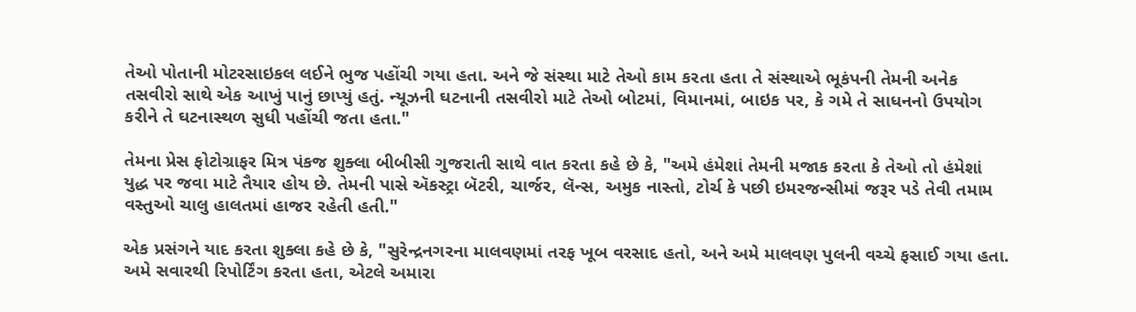તેઓ પોતાની મોટરસાઇકલ લઈને ભુજ પહોંચી ગયા હતા. અને જે સંસ્થા માટે તેઓ કામ કરતા હતા તે સંસ્થાએ ભૂકંપની તેમની અનેક તસવીરો સાથે એક આખું પાનું છાપ્યું હતું. ન્યૂઝની ઘટનાની તસવીરો માટે તેઓ બોટમાં, વિમાનમાં, બાઇક પર, કે ગમે તે સાધનનો ઉપયોગ કરીને તે ઘટનાસ્થળ સુધી પહોંચી જતા હતા."

તેમના પ્રેસ ફોટોગ્રાફર મિત્ર પંકજ શુક્લા બીબીસી ગુજરાતી સાથે વાત કરતા કહે છે કે, "અમે હંમેશાં તેમની મજાક કરતા કે તેઓ તો હંમેશાં યુદ્ધ પર જવા માટે તૈયાર હોય છે. તેમની પાસે ઍકસ્ટ્રા બૅટરી, ચાર્જર, લૅન્સ, અમુક નાસ્તો, ટોર્ચ કે પછી ઇમરજન્સીમાં જરૂર પડે તેવી તમામ વસ્તુઓ ચાલુ હાલતમાં હાજર રહેતી હતી."

એક પ્રસંગને યાદ કરતા શુક્લા કહે છે કે, "સુરેન્દ્રનગરના માલવણમાં તરફ ખૂબ વરસાદ હતો, અને અમે માલવણ પુલની વચ્ચે ફસાઈ ગયા હતા. અમે સવારથી રિપોર્ટિંગ કરતા હતા, એટલે અમારા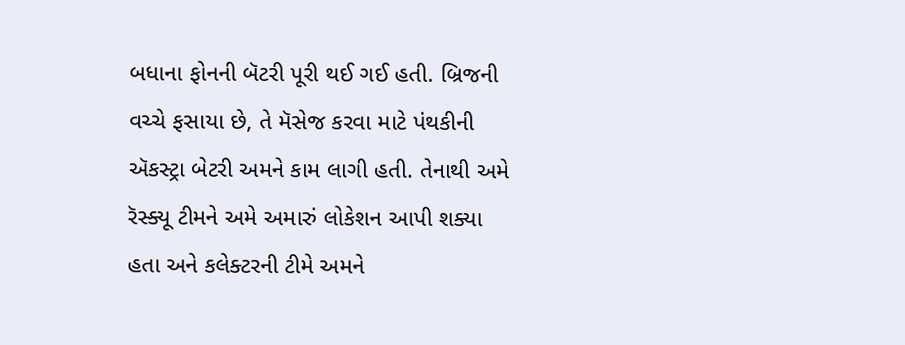બધાના ફોનની બૅટરી પૂરી થઈ ગઈ હતી. બ્રિજની વચ્ચે ફસાયા છે, તે મૅસેજ કરવા માટે પંથકીની ઍકસ્ટ્રા બેટરી અમને કામ લાગી હતી. તેનાથી અમે રૅસ્ક્યૂ ટીમને અમે અમારું લોકેશન આપી શક્યા હતા અને કલેક્ટરની ટીમે અમને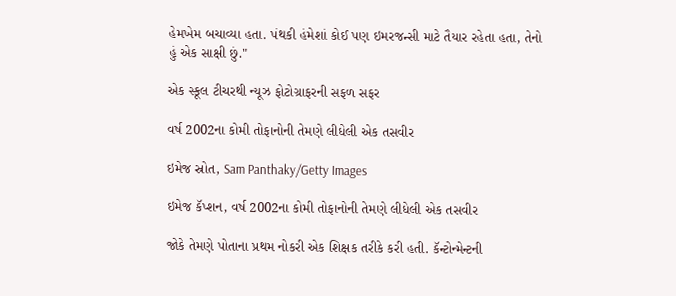હેમખેમ બચાવ્યા હતા. પંથકી હંમેશાં કોઈ પણ ઇમરજન્સી માટે તૈયાર રહેતા હતા, તેનો હું એક સાક્ષી છું."

એક સ્કૂલ ટીચરથી ન્યૂઝ ફોટોગ્રાફરની સફળ સફર

વર્ષ 2002ના કોમી તોફાનોની તેમણે લીધેલી એક તસવીર

ઇમેજ સ્રોત, Sam Panthaky/Getty Images

ઇમેજ કૅપ્શન, વર્ષ 2002ના કોમી તોફાનોની તેમણે લીધેલી એક તસવીર

જોકે તેમણે પોતાના પ્રથમ નોકરી એક શિક્ષક તરીકે કરી હતી. કૅન્ટોન્મેન્ટની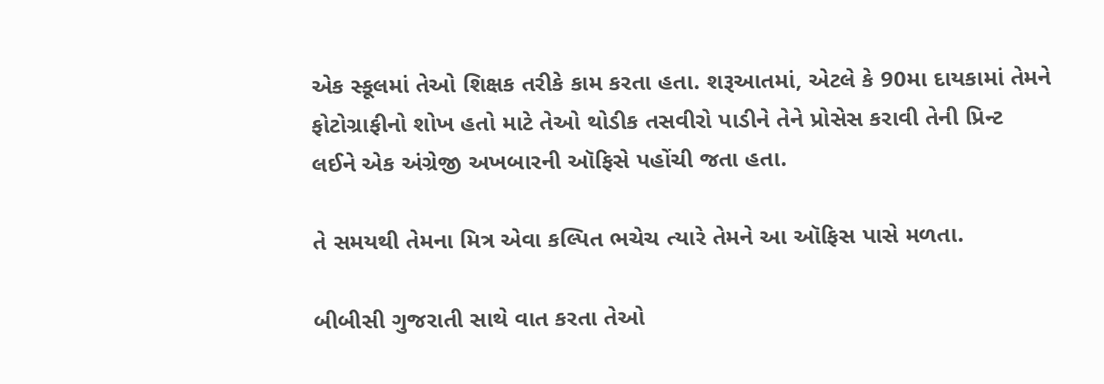એક સ્કૂલમાં તેઓ શિક્ષક તરીકે કામ કરતા હતા. શરૂઆતમાં, એટલે કે 90મા દાયકામાં તેમને ફોટોગ્રાફીનો શોખ હતો માટે તેઓ થોડીક તસવીરો પાડીને તેને પ્રોસેસ કરાવી તેની પ્રિન્ટ લઈને એક અંગ્રેજી અખબારની ઑફિસે પહોંચી જતા હતા.

તે સમયથી તેમના મિત્ર એવા કલ્પિત ભચેચ ત્યારે તેમને આ ઑફિસ પાસે મળતા.

બીબીસી ગુજરાતી સાથે વાત કરતા તેઓ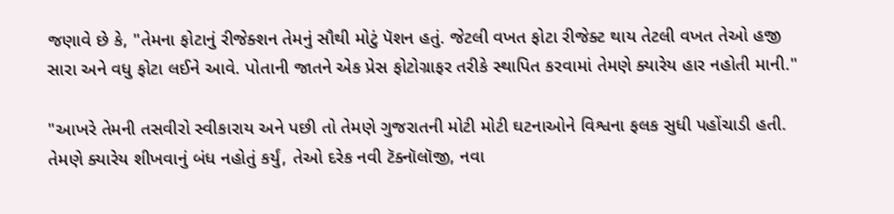જણાવે છે કે, "તેમના ફોટાનું રીજેક્શન તેમનું સૌથી મોટું પૅશન હતું. જેટલી વખત ફોટા રીજેક્ટ થાય તેટલી વખત તેઓ હજી સારા અને વધુ ફોટા લઈને આવે. પોતાની જાતને એક પ્રેસ ફોટોગ્રાફર તરીકે સ્થાપિત કરવામાં તેમણે ક્યારેય હાર નહોતી માની."

"આખરે તેમની તસવીરો સ્વીકારાય અને પછી તો તેમણે ગુજરાતની મોટી મોટી ઘટનાઓને વિશ્વના ફલક સુધી પહોંચાડી હતી. તેમણે ક્યારેય શીખવાનું બંધ નહોતું કર્યું, તેઓ દરેક નવી ટૅક્નૉલૉજી, નવા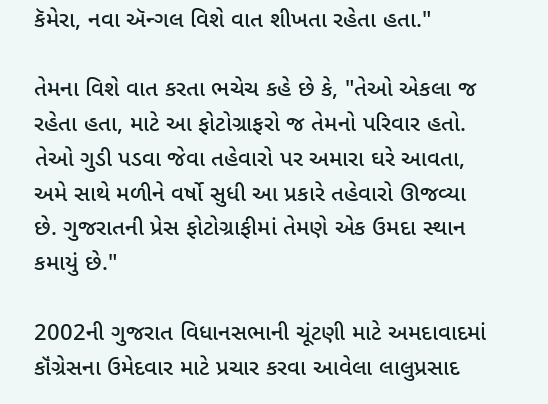કૅમેરા, નવા ઍન્ગલ વિશે વાત શીખતા રહેતા હતા."

તેમના વિશે વાત કરતા ભચેચ કહે છે કે, "તેઓ એકલા જ રહેતા હતા, માટે આ ફોટોગ્રાફરો જ તેમનો પરિવાર હતો. તેઓ ગુડી પડવા જેવા તહેવારો પર અમારા ઘરે આવતા, અમે સાથે મળીને વર્ષો સુધી આ પ્રકારે તહેવારો ઊજવ્યા છે. ગુજરાતની પ્રેસ ફોટોગ્રાફીમાં તેમણે એક ઉમદા સ્થાન કમાયું છે."

2002ની ગુજરાત વિધાનસભાની ચૂંટણી માટે અમદાવાદમાં કૉંગ્રેસના ઉમેદવાર માટે પ્રચાર કરવા આવેલા લાલુપ્રસાદ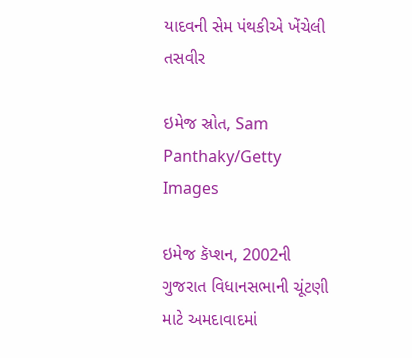યાદવની સેમ પંથકીએ ખેંચેલી તસવીર

ઇમેજ સ્રોત, Sam Panthaky/Getty Images

ઇમેજ કૅપ્શન, 2002ની ગુજરાત વિધાનસભાની ચૂંટણી માટે અમદાવાદમાં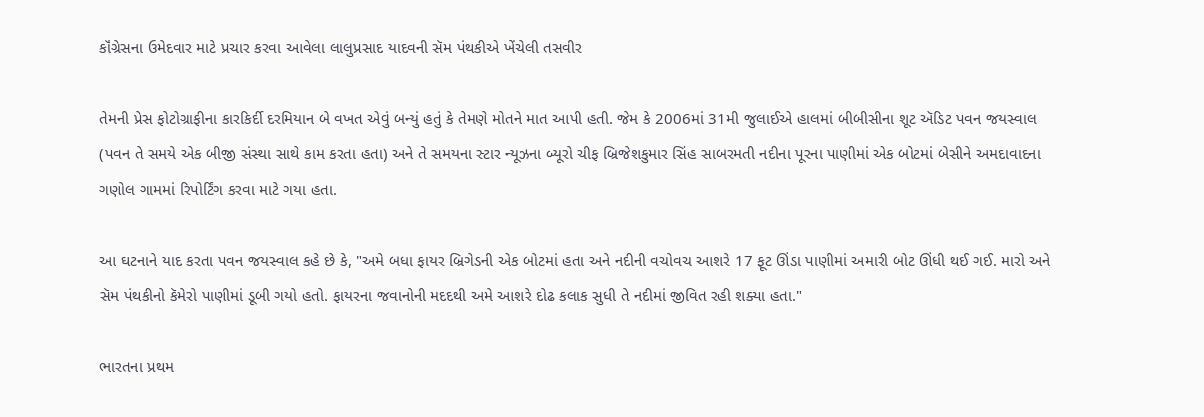કૉંગ્રેસના ઉમેદવાર માટે પ્રચાર કરવા આવેલા લાલુપ્રસાદ યાદવની સૅમ પંથકીએ ખેંચેલી તસવીર

તેમની પ્રેસ ફોટોગ્રાફીના કારકિર્દી દરમિયાન બે વખત એવું બન્યું હતું કે તેમણે મોતને માત આપી હતી. જેમ કે 2006માં 31મી જુલાઈએ હાલમાં બીબીસીના શૂટ ઍડિટ પવન જયસ્વાલ (પવન તે સમયે એક બીજી સંસ્થા સાથે કામ કરતા હતા) અને તે સમયના સ્ટાર ન્યૂઝના બ્યૂરો ચીફ બ્રિજેશકુમાર સિંહ સાબરમતી નદીના પૂરના પાણીમાં એક બોટમાં બેસીને અમદાવાદના ગણોલ ગામમાં રિપોર્ટિંગ કરવા માટે ગયા હતા.

આ ઘટનાને યાદ કરતા પવન જયસ્વાલ કહે છે કે, "અમે બધા ફાયર બ્રિગેડની એક બોટમાં હતા અને નદીની વચોવચ આશરે 17 ફૂટ ઊંડા પાણીમાં અમારી બોટ ઊંધી થઈ ગઈ. મારો અને સૅમ પંથકીનો કૅમેરો પાણીમાં ડૂબી ગયો હતો. ફાયરના જવાનોની મદદથી અમે આશરે દોઢ કલાક સુધી તે નદીમાં જીવિત રહી શક્યા હતા."

ભારતના પ્રથમ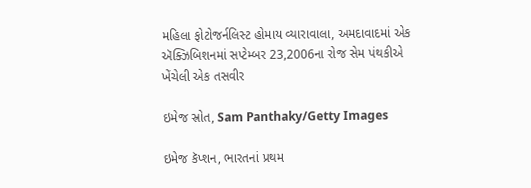મહિલા ફોટોજર્નલિસ્ટ હોમાય વ્યારાવાલા, અમદાવાદમાં એક ઍક્ઝિબિશનમાં સપ્ટેમ્બર 23,2006ના રોજ સેમ પંથકીએ ખેંચેલી એક તસવીર

ઇમેજ સ્રોત, Sam Panthaky/Getty Images

ઇમેજ કૅપ્શન, ભારતનાં પ્રથમ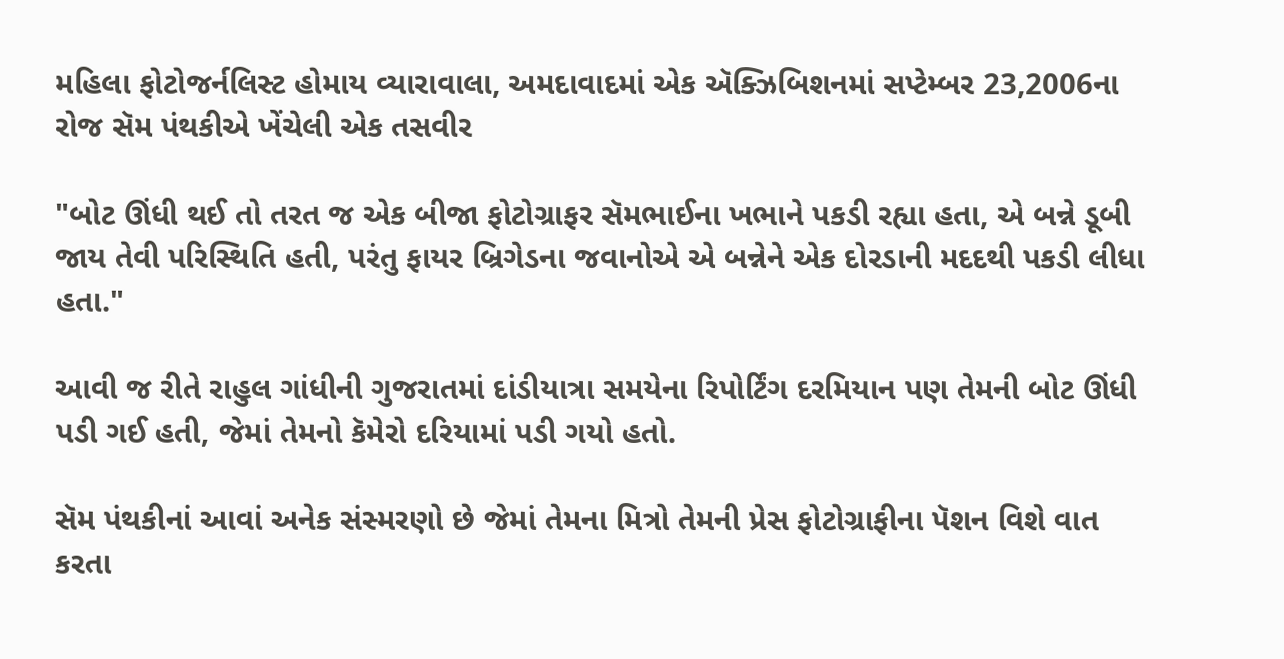મહિલા ફોટોજર્નલિસ્ટ હોમાય વ્યારાવાલા, અમદાવાદમાં એક ઍક્ઝિબિશનમાં સપ્ટેમ્બર 23,2006ના રોજ સૅમ પંથકીએ ખેંચેલી એક તસવીર

"બોટ ઊંધી થઈ તો તરત જ એક બીજા ફોટોગ્રાફર સૅમભાઈના ખભાને પકડી રહ્યા હતા, એ બન્ને ડૂબી જાય તેવી પરિસ્થિતિ હતી, પરંતુ ફાયર બ્રિગેડના જવાનોએ એ બન્નેને એક દોરડાની મદદથી પકડી લીધા હતા."

આવી જ રીતે રાહુલ ગાંધીની ગુજરાતમાં દાંડીયાત્રા સમયેના રિપોર્ટિંગ દરમિયાન પણ તેમની બોટ ઊંધી પડી ગઈ હતી, જેમાં તેમનો કૅમેરો દરિયામાં પડી ગયો હતો.

સૅમ પંથકીનાં આવાં અનેક સંસ્મરણો છે જેમાં તેમના મિત્રો તેમની પ્રેસ ફોટોગ્રાફીના પૅશન વિશે વાત કરતા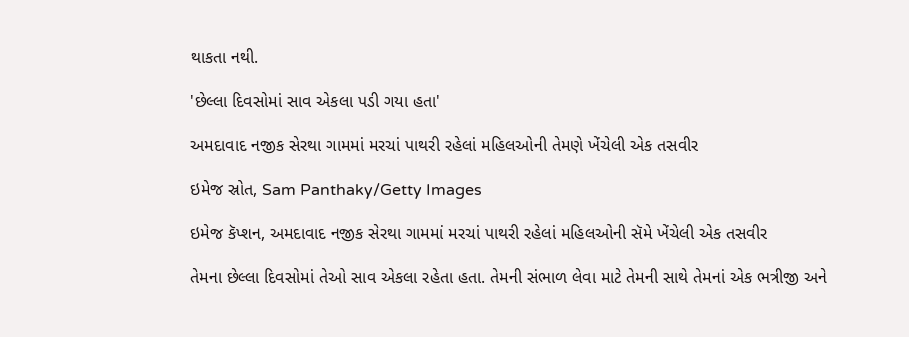થાકતા નથી.

'છેલ્લા દિવસોમાં સાવ એકલા પડી ગયા હતા'

અમદાવાદ નજીક સેરથા ગામમાં મરચાં પાથરી રહેલાં મહિલઓની તેમણે ખેંચેલી એક તસવીર

ઇમેજ સ્રોત, Sam Panthaky/Getty Images

ઇમેજ કૅપ્શન, અમદાવાદ નજીક સેરથા ગામમાં મરચાં પાથરી રહેલાં મહિલઓની સૅમે ખેંચેલી એક તસવીર

તેમના છેલ્લા દિવસોમાં તેઓ સાવ એકલા રહેતા હતા. તેમની સંભાળ લેવા માટે તેમની સાથે તેમનાં એક ભત્રીજી અને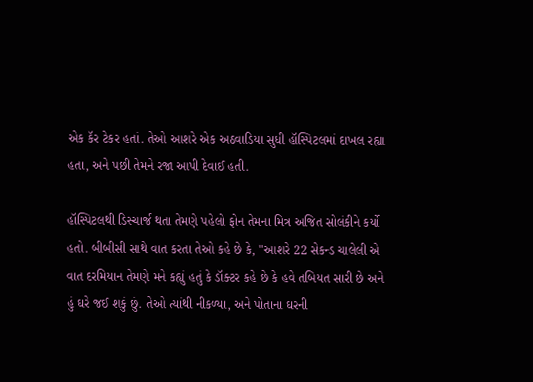એક કૅર ટેકર હતાં. તેઓ આશરે એક અઠવાડિયા સુધી હૉસ્પિટલમાં દાખલ રહ્યા હતા, અને પછી તેમને રજા આપી દેવાઈ હતી.

હૉસ્પિટલથી ડિસ્ચાર્જ થતા તેમણે પહેલો ફોન તેમના મિત્ર અજિત સોલંકીને કર્યો હતો. બીબીસી સાથે વાત કરતા તેઓ કહે છે કે, "આશરે 22 સેકન્ડ ચાલેલી એ વાત દરમિયાન તેમણે મને કહ્યું હતું કે ડૉક્ટર કહે છે કે હવે તબિયત સારી છે અને હું ઘરે જઈ શકું છું. તેઓ ત્યાંથી નીકળ્યા, અને પોતાના ઘરની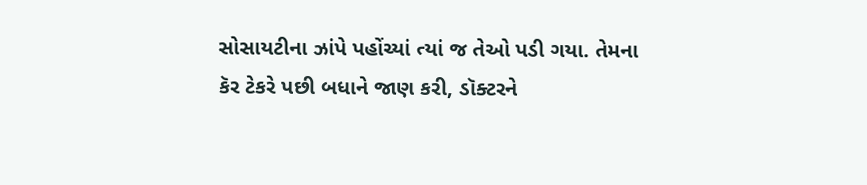સોસાયટીના ઝાંપે પહોંચ્યાં ત્યાં જ તેઓ પડી ગયા. તેમના કૅર ટેકરે પછી બધાને જાણ કરી, ડૉક્ટરને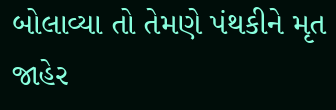બોલાવ્યા તો તેમણે પંથકીને મૃત જાહેર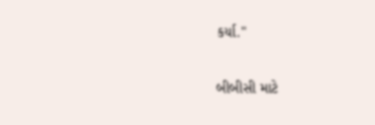કર્યા."

બીબીસી માટે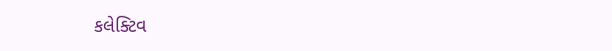કલેક્ટિવ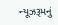ન્યૂઝરૂમનું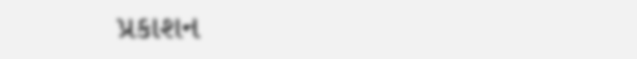પ્રકાશન